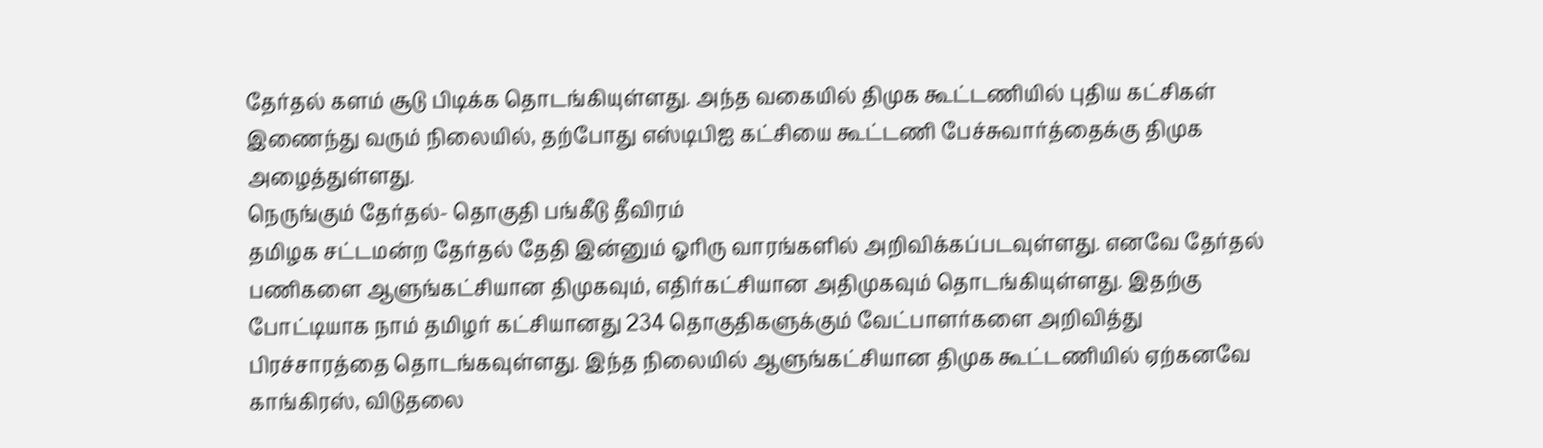தேர்தல் களம் சூடு பிடிக்க தொடங்கியுள்ளது. அந்த வகையில் திமுக கூட்டணியில் புதிய கட்சிகள் இணைந்து வரும் நிலையில், தற்போது எஸ்டிபிஐ கட்சியை கூட்டணி பேச்சுவார்த்தைக்கு திமுக அழைத்துள்ளது.
நெருங்கும் தேர்தல்- தொகுதி பங்கீடு தீவிரம்
தமிழக சட்டமன்ற தேர்தல் தேதி இன்னும் ஓரிரு வாரங்களில் அறிவிக்கப்படவுள்ளது. எனவே தேர்தல் பணிகளை ஆளுங்கட்சியான திமுகவும், எதிர்கட்சியான அதிமுகவும் தொடங்கியுள்ளது. இதற்கு போட்டியாக நாம் தமிழர் கட்சியானது 234 தொகுதிகளுக்கும் வேட்பாளர்களை அறிவித்து பிரச்சாரத்தை தொடங்கவுள்ளது. இந்த நிலையில் ஆளுங்கட்சியான திமுக கூட்டணியில் ஏற்கனவே காங்கிரஸ், விடுதலை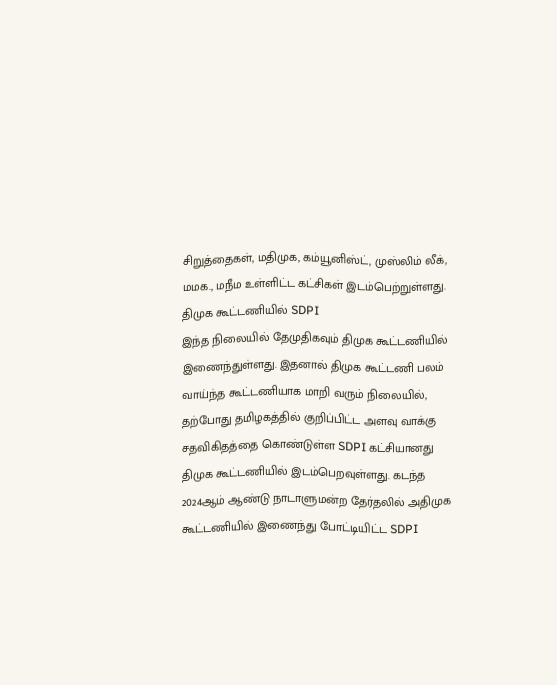சிறுத்தைகள், மதிமுக, கம்யூனிஸ்ட், முஸ்லிம் லீக், மமக., மநீம உள்ளிட்ட கட்சிகள் இடம்பெற்றுள்ளது.
திமுக கூட்டணியில் SDPI
இந்த நிலையில் தேமுதிகவும் திமுக கூட்டணியில் இணைந்துள்ளது. இதனால் திமுக கூட்டணி பலம் வாய்ந்த கூட்டணியாக மாறி வரும் நிலையில், தற்போது தமிழகத்தில் குறிப்பிட்ட அளவு வாக்கு சதவிகிதத்தை கொண்டுள்ள SDPI கட்சியானது திமுக கூட்டணியில் இடம்பெறவுள்ளது. கடந்த 2024ஆம் ஆண்டு நாடாளுமன்ற தேர்தலில் அதிமுக கூட்டணியில் இணைந்து போட்டியிட்ட SDPI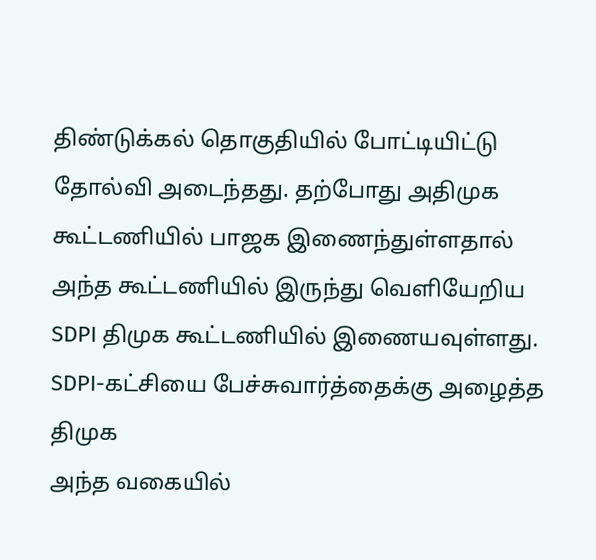திண்டுக்கல் தொகுதியில் போட்டியிட்டு தோல்வி அடைந்தது. தற்போது அதிமுக கூட்டணியில் பாஜக இணைந்துள்ளதால் அந்த கூட்டணியில் இருந்து வெளியேறிய SDPI திமுக கூட்டணியில் இணையவுள்ளது.
SDPI-கட்சியை பேச்சுவார்த்தைக்கு அழைத்த திமுக
அந்த வகையில்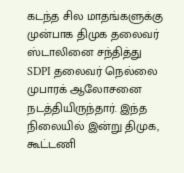கடந்த சில மாதங்களுக்கு முன்பாக திமுக தலைவர் ஸ்டாலினை சந்தித்து SDPI தலைவர் நெல்லை முபாரக் ஆலோசனை நடத்தியிருந்தார். இந்த நிலையில் இன்று திமுக, கூட்டணி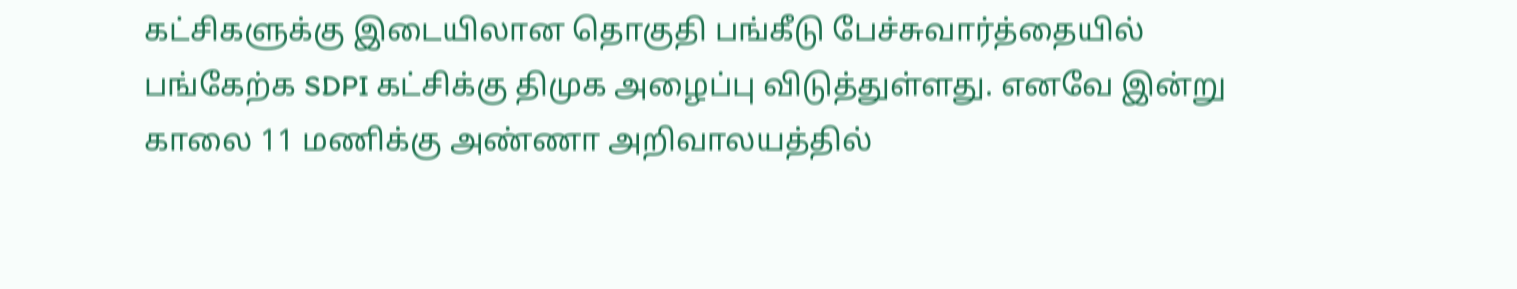கட்சிகளுக்கு இடையிலான தொகுதி பங்கீடு பேச்சுவார்த்தையில் பங்கேற்க SDPI கட்சிக்கு திமுக அழைப்பு விடுத்துள்ளது. எனவே இன்று காலை 11 மணிக்கு அண்ணா அறிவாலயத்தில்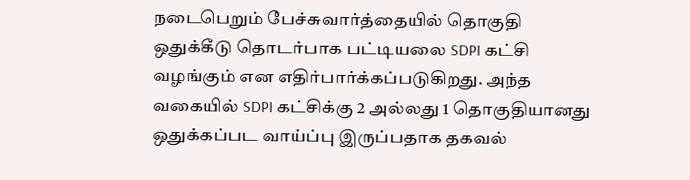நடைபெறும் பேச்சுவார்த்தையில் தொகுதி ஒதுக்கீடு தொடர்பாக பட்டியலை SDPI கட்சி வழங்கும் என எதிர்பார்க்கப்படுகிறது. அந்த வகையில் SDPI கட்சிக்கு 2 அல்லது 1 தொகுதியானது ஒதுக்கப்பட வாய்ப்பு இருப்பதாக தகவல்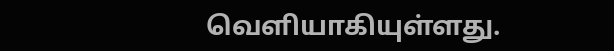வெளியாகியுள்ளது.